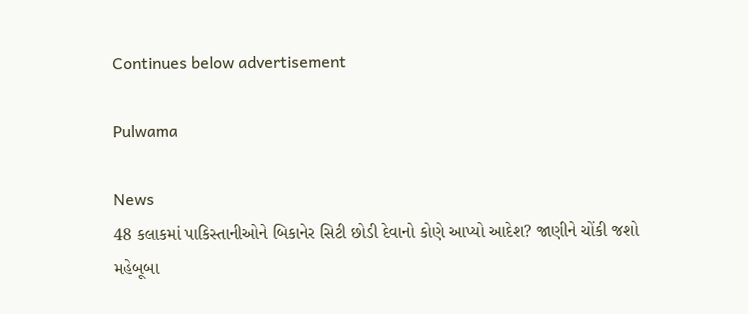Continues below advertisement

Pulwama

News
48 કલાકમાં પાકિસ્તાનીઓને બિકાનેર સિટી છોડી દેવાનો કોણે આપ્યો આદેશ? જાણીને ચોંકી જશો
મહેબૂબા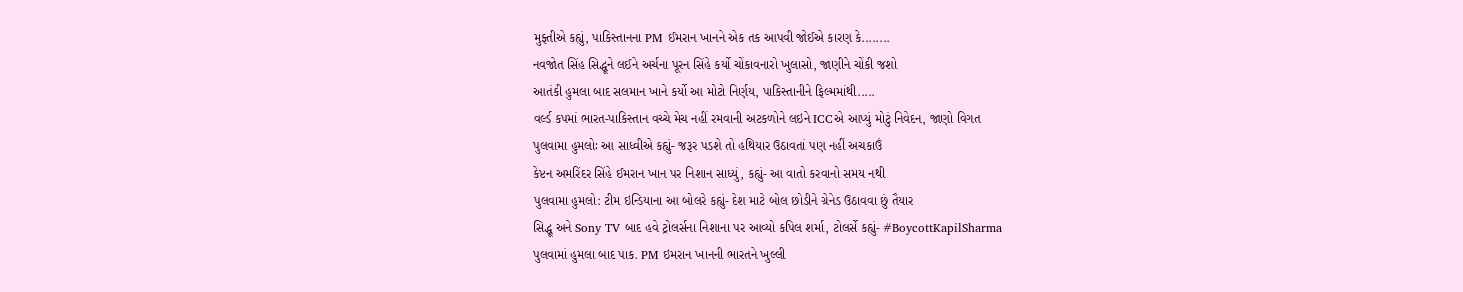મુફ્તીએ કહ્યું, પાકિસ્તાનના PM ઈમરાન ખાનને એક તક આપવી જોઈએ કારણ કે........
નવજોત સિંહ સિદ્ધૂને લઈને અર્ચના પૂરન સિંહે કર્યો ચોંકાવનારો ખુલાસો, જાણીને ચોંકી જશો
આતંકી હુમલા બાદ સલમાન ખાને કર્યો આ મોટો નિર્ણય, પાકિસ્તાનીને ફિલ્મમાંથી.....
વર્લ્ડ કપમાં ભારત-પાકિસ્તાન વચ્ચે મેચ નહીં રમવાની અટકળોને લઇને ICCએ આપ્યું મોટું નિવેદન, જાણો વિગત
પુલવામા હુમલોઃ આ સાધ્વીએ કહ્યું- જરૂર પડશે તો હથિયાર ઉઠાવતાં પણ નહીં અચકાઉં
કેપ્ટન અમરિંદર સિંહે ઈમરાન ખાન પર નિશાન સાધ્યું, કહ્યું- આ વાતો કરવાનો સમય નથી
પુલવામા હુમલો: ટીમ ઇન્ડિયાના આ બોલરે કહ્યું- દેશ માટે બોલ છોડીને ગ્રેનેડ ઉઠાવવા છું તૈયાર
સિદ્ધૂ અને Sony TV બાદ હવે ટ્રોલર્સના નિશાના પર આવ્યો કપિલ શર્મા, ટોલર્સે કહ્યું- #BoycottKapilSharma
પુલવામાં હુમલા બાદ પાક. PM ઇમરાન ખાનની ભારતને ખુલ્લી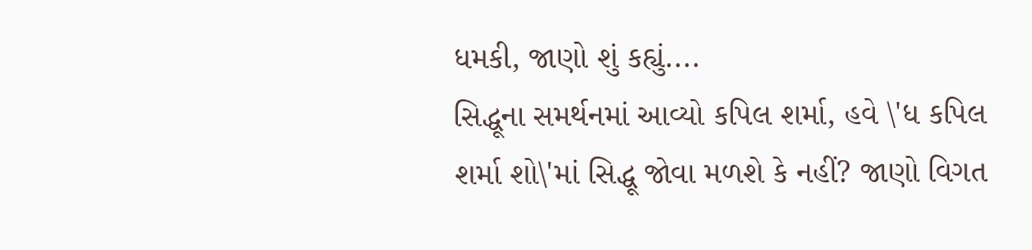ધમકી, જાણો શું કહ્યું....
સિદ્ધૂના સમર્થનમાં આવ્યો કપિલ શર્મા, હવે \'ધ કપિલ શર્મા શો\'માં સિદ્ધૂ જોવા મળશે કે નહીં? જાણો વિગત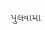પુલવામા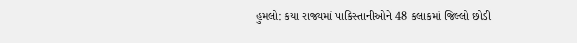હુમલો: કયા રાજ્યમાં પાકિસ્તાનીઓને 48 કલાકમાં જિલ્લો છોડી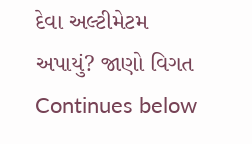દેવા અલ્ટીમેટમ અપાયું? જાણો વિગત
Continues below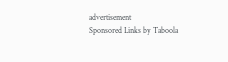advertisement
Sponsored Links by Taboola